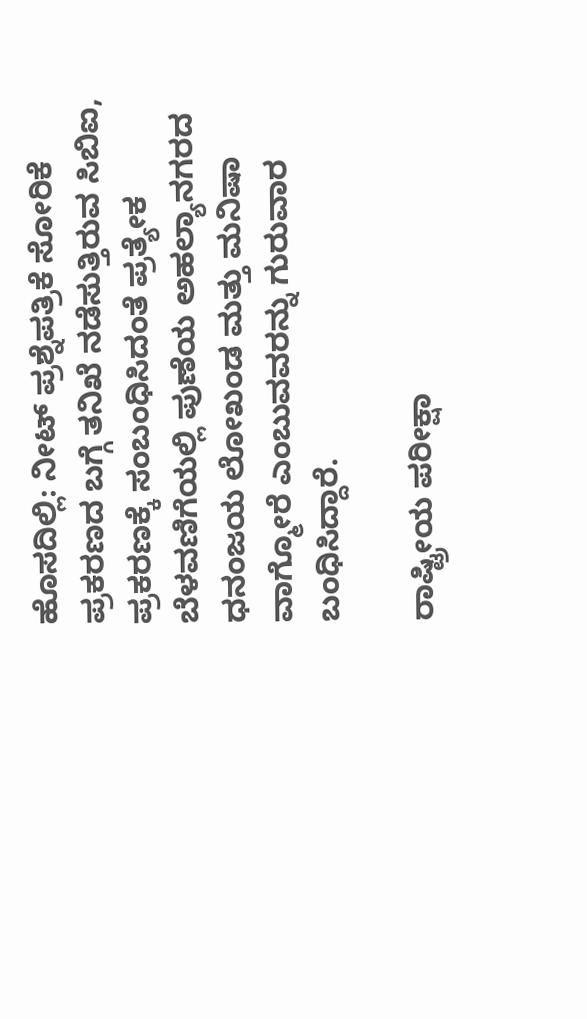ಹೊಸದಿಲ್ಲಿ: ನೀಟ್ ಪ್ರಶ್ನೆಪತ್ರಿಕೆ ಸೋರಿಕೆ ಪ್ರಕರಣದ ಬಗ್ಗೆ ತನಿಖೆ ನಡೆಸುತ್ತಿರುವ ಸಿಬಿಐ, ಪ್ರಕರಣಕ್ಕೆ ಸಂಬಂಧಿಸಿದಂತೆ ಪ್ರತ್ಯೇಕ ಬೆಳವಣಿಗೆಯಲ್ಲಿ ಪುಣೆಯ ಅಹಲ್ಯಾನಗರದ ಧನಂಜಯ ಲೋಖಂಡ ಮತ್ತು ಮನಿಷಾ ವಾಗ್ಮೋರೆ ಎಂಬುವವರನ್ನು ಗುರುವಾರ ಬಂಧಿಸಿದ್ದಾರೆ.

ರಾಷ್ಟ್ರೀಯ ಪರೀಕ್ಷಾ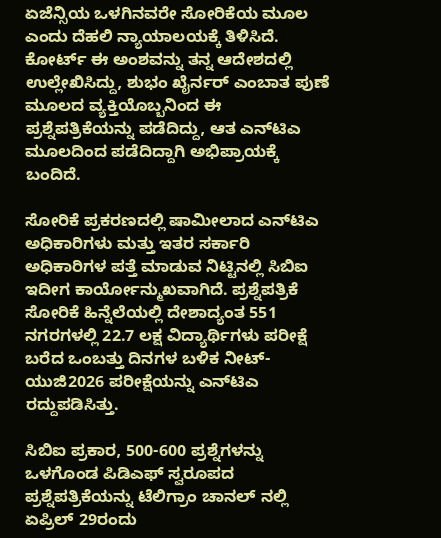ಏಜೆನ್ಸಿಯ ಒಳಗಿನವರೇ ಸೋರಿಕೆಯ ಮೂಲ ಎಂದು ದೆಹಲಿ ನ್ಯಾಯಾಲಯಕ್ಕೆ ತಿಳಿಸಿದೆ. ಕೋರ್ಟ್ ಈ ಅಂಶವನ್ನು ತನ್ನ ಆದೇಶದಲ್ಲಿ ಉಲ್ಲೇಖಿಸಿದ್ದು, ಶುಭಂ ಖೈರ್ನರ್ ಎಂಬಾತ ಪುಣೆ ಮೂಲದ ವ್ಯಕ್ತಿಯೊಬ್ಬನಿಂದ ಈ ಪ್ರಶ್ನೆಪತ್ರಿಕೆಯನ್ನು ಪಡೆದಿದ್ದು, ಆತ ಎನ್‌ಟಿಎ ಮೂಲದಿಂದ ಪಡೆದಿದ್ದಾಗಿ ಅಭಿಪ್ರಾಯಕ್ಕೆ ಬಂದಿದೆ.

ಸೋರಿಕೆ ಪ್ರಕರಣದಲ್ಲಿ ಷಾಮೀಲಾದ ಎನ್‌ಟಿಎ ಅಧಿಕಾರಿಗಳು ಮತ್ತು ಇತರ ಸರ್ಕಾರಿ ಅಧಿಕಾರಿಗಳ ಪತ್ತೆ ಮಾಡುವ ನಿಟ್ಟಿನಲ್ಲಿ ಸಿಬಿಐ ಇದೀಗ ಕಾರ್ಯೋನ್ಮುಖವಾಗಿದೆ. ಪ್ರಶ್ನೆಪತ್ರಿಕೆ ಸೋರಿಕೆ ಹಿನ್ನೆಲೆಯಲ್ಲಿ ದೇಶಾದ್ಯಂತ 551 ನಗರಗಳಲ್ಲಿ 22.7 ಲಕ್ಷ ವಿದ್ಯಾರ್ಥಿಗಳು ಪರೀಕ್ಷೆ ಬರೆದ ಒಂಬತ್ತು ದಿನಗಳ ಬಳಿಕ ನೀಟ್-ಯುಜಿ2026 ಪರೀಕ್ಷೆಯನ್ನು ಎನ್‌ಟಿಎ ರದ್ದುಪಡಿಸಿತ್ತು.

ಸಿಬಿಐ ಪ್ರಕಾರ, 500-600 ಪ್ರಶ್ನೆಗಳನ್ನು ಒಳಗೊಂಡ ಪಿಡಿಎಫ್ ಸ್ವರೂಪದ ಪ್ರಶ್ನೆಪತ್ರಿಕೆಯನ್ನು ಟೆಲಿಗ್ರಾಂ ಚಾನಲ್ ನಲ್ಲಿ ಏಪ್ರಿಲ್ 29ರಂದು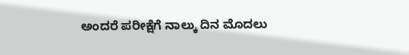ಅಂದರೆ ಪರೀಕ್ಷೆಗೆ ನಾಲ್ಕು ದಿನ ಮೊದಲು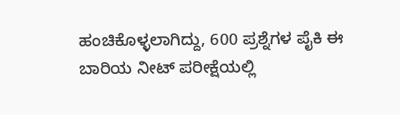ಹಂಚಿಕೊಳ್ಳಲಾಗಿದ್ದು, 600 ಪ್ರಶ್ನೆಗಳ ಪೈಕಿ ಈ ಬಾರಿಯ ನೀಟ್ ಪರೀಕ್ಷೆಯಲ್ಲಿ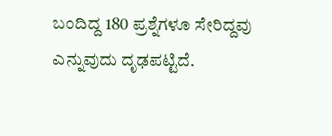ಬಂದಿದ್ದ 180 ಪ್ರಶ್ನೆಗಳೂ ಸೇರಿದ್ದವು ಎನ್ನುವುದು ದೃಢಪಟ್ಟಿದೆ.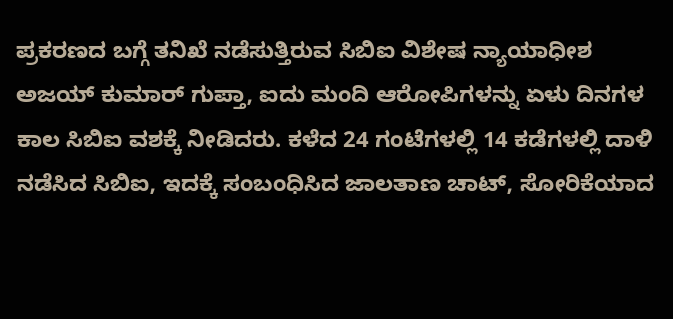ಪ್ರಕರಣದ ಬಗ್ಗೆ ತನಿಖೆ ನಡೆಸುತ್ತಿರುವ ಸಿಬಿಐ ವಿಶೇಷ ನ್ಯಾಯಾಧೀಶ ಅಜಯ್ ಕುಮಾರ್ ಗುಪ್ತಾ, ಐದು ಮಂದಿ ಆರೋಪಿಗಳನ್ನು ಏಳು ದಿನಗಳ ಕಾಲ ಸಿಬಿಐ ವಶಕ್ಕೆ ನೀಡಿದರು. ಕಳೆದ 24 ಗಂಟೆಗಳಲ್ಲಿ 14 ಕಡೆಗಳಲ್ಲಿ ದಾಳಿ ನಡೆಸಿದ ಸಿಬಿಐ, ಇದಕ್ಕೆ ಸಂಬಂಧಿಸಿದ ಜಾಲತಾಣ ಚಾಟ್, ಸೋರಿಕೆಯಾದ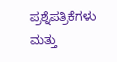ಪ್ರಶ್ನೆಪತ್ರಿಕೆಗಳು ಮತ್ತು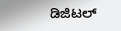ಡಿಜಿಟಲ್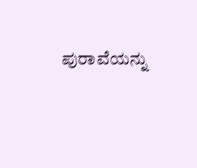ಪುರಾವೆಯನ್ನು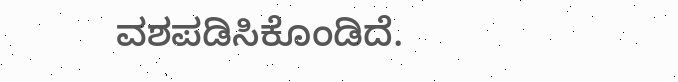ವಶಪಡಿಸಿಕೊಂಡಿದೆ.